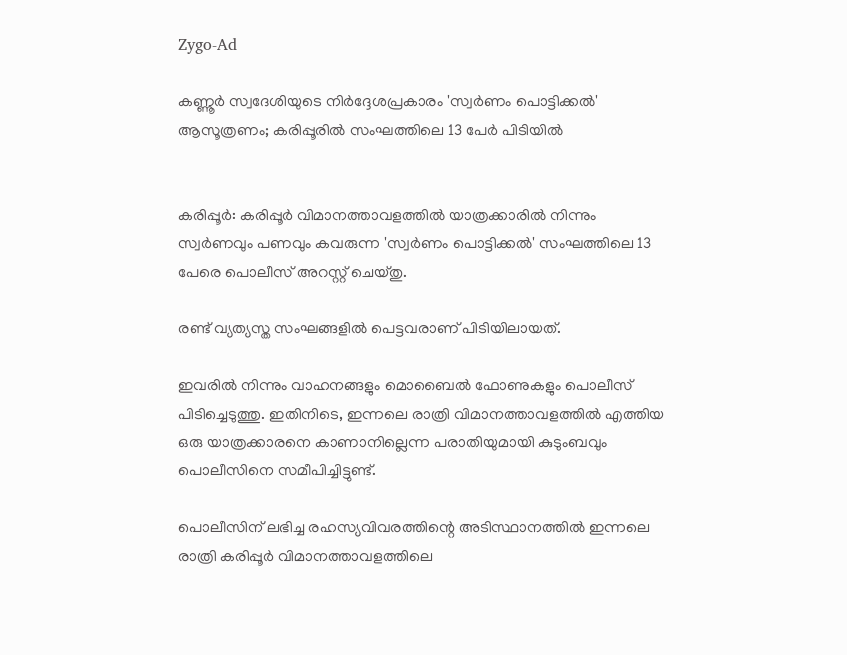Zygo-Ad

കണ്ണൂര്‍ സ്വദേശിയുടെ നിര്‍ദ്ദേശപ്രകാരം 'സ്വര്‍ണം പൊട്ടിക്കല്‍' ആസൂത്രണം; കരിപ്പൂരില്‍ സംഘത്തിലെ 13 പേര്‍ പിടിയില്‍


കരിപ്പൂർ: കരിപ്പൂർ വിമാനത്താവളത്തില്‍ യാത്രക്കാരില്‍ നിന്നും സ്വർണവും പണവും കവരുന്ന 'സ്വർണം പൊട്ടിക്കല്‍' സംഘത്തിലെ 13 പേരെ പൊലീസ് അറസ്റ്റ് ചെയ്തു.

രണ്ട് വ്യത്യസ്ത സംഘങ്ങളില്‍ പെട്ടവരാണ് പിടിയിലായത്.

ഇവരില്‍ നിന്നും വാഹനങ്ങളും മൊബൈല്‍ ഫോണുകളും പൊലീസ് പിടിച്ചെടുത്തു. ഇതിനിടെ, ഇന്നലെ രാത്രി വിമാനത്താവളത്തില്‍ എത്തിയ ഒരു യാത്രക്കാരനെ കാണാനില്ലെന്ന പരാതിയുമായി കുടുംബവും പൊലീസിനെ സമീപിച്ചിട്ടുണ്ട്.

പൊലീസിന് ലഭിച്ച രഹസ്യവിവരത്തിന്റെ അടിസ്ഥാനത്തില്‍ ഇന്നലെ രാത്രി കരിപ്പൂർ വിമാനത്താവളത്തിലെ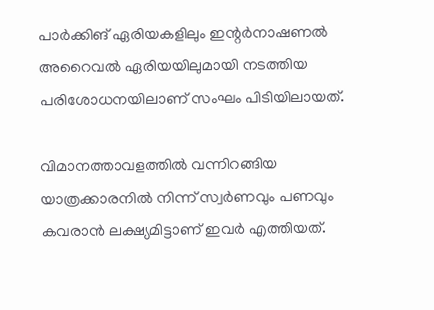പാർക്കിങ് ഏരിയകളിലും ഇന്റർനാഷണല്‍ അറൈവല്‍ ഏരിയയിലുമായി നടത്തിയ പരിശോധനയിലാണ് സംഘം പിടിയിലായത്.

വിമാനത്താവളത്തില്‍ വന്നിറങ്ങിയ യാത്രക്കാരനില്‍ നിന്ന് സ്വർണവും പണവും കവരാൻ ലക്ഷ്യമിട്ടാണ് ഇവർ എത്തിയത്.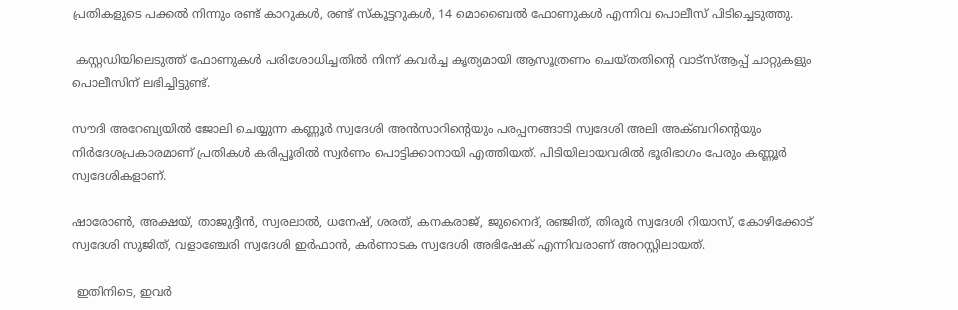പ്രതികളുടെ പക്കല്‍ നിന്നും രണ്ട് കാറുകള്‍, രണ്ട് സ്കൂട്ടറുകള്‍, 14 മൊബൈല്‍ ഫോണുകള്‍ എന്നിവ പൊലീസ് പിടിച്ചെടുത്തു.

 കസ്റ്റഡിയിലെടുത്ത് ഫോണുകള്‍ പരിശോധിച്ചതില്‍ നിന്ന് കവർച്ച കൃത്യമായി ആസൂത്രണം ചെയ്തതിന്റെ വാട്സ്‌ആപ്പ് ചാറ്റുകളും പൊലീസിന് ലഭിച്ചിട്ടുണ്ട്.

സൗദി അറേബ്യയില്‍ ജോലി ചെയ്യുന്ന കണ്ണൂർ സ്വദേശി അൻസാറിന്റെയും പരപ്പനങ്ങാടി സ്വദേശി അലി അക്ബറിന്റെയും നിർദേശപ്രകാരമാണ് പ്രതികള്‍ കരിപ്പൂരില്‍ സ്വർണം പൊട്ടിക്കാനായി എത്തിയത്. പിടിയിലായവരില്‍ ഭൂരിഭാഗം പേരും കണ്ണൂർ സ്വദേശികളാണ്.

ഷാരോണ്‍, അക്ഷയ്, താജുദ്ദീൻ, സ്വരലാല്‍, ധനേഷ്, ശരത്, കനകരാജ്, ജുനൈദ്, രഞ്ജിത്, തിരൂർ സ്വദേശി റിയാസ്, കോഴിക്കോട് സ്വദേശി സുജിത്, വളാഞ്ചേരി സ്വദേശി ഇർഫാൻ, കർണാടക സ്വദേശി അഭിഷേക് എന്നിവരാണ് അറസ്റ്റിലായത്.

 ഇതിനിടെ, ഇവർ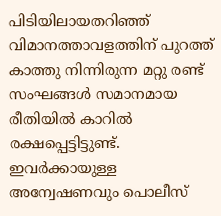പിടിയിലായതറിഞ്ഞ് വിമാനത്താവളത്തിന് പുറത്ത് കാത്തു നിന്നിരുന്ന മറ്റു രണ്ട് സംഘങ്ങള്‍ സമാനമായ രീതിയില്‍ കാറില്‍ രക്ഷപ്പെട്ടിട്ടുണ്ട്. ഇവർക്കായുള്ള അന്വേഷണവും പൊലീസ്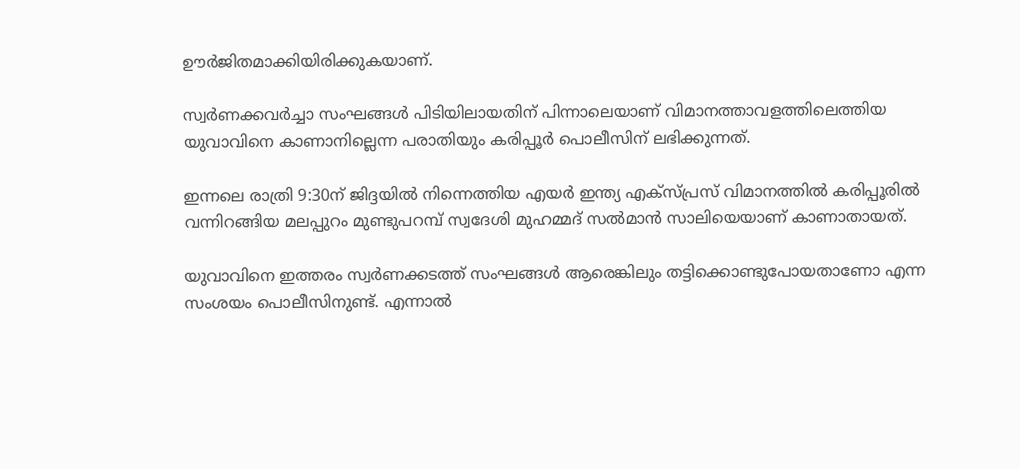ഊർജിതമാക്കിയിരിക്കുകയാണ്.

സ്വർണക്കവർച്ചാ സംഘങ്ങള്‍ പിടിയിലായതിന് പിന്നാലെയാണ് വിമാനത്താവളത്തിലെത്തിയ യുവാവിനെ കാണാനില്ലെന്ന പരാതിയും കരിപ്പൂർ പൊലീസിന് ലഭിക്കുന്നത്.

ഇന്നലെ രാത്രി 9:30ന് ജിദ്ദയില്‍ നിന്നെത്തിയ എയർ ഇന്ത്യ എക്സ്പ്രസ് വിമാനത്തില്‍ കരിപ്പൂരില്‍ വന്നിറങ്ങിയ മലപ്പുറം മുണ്ടുപറമ്പ് സ്വദേശി മുഹമ്മദ് സല്‍മാൻ സാലിയെയാണ് കാണാതായത്.

യുവാവിനെ ഇത്തരം സ്വർണക്കടത്ത് സംഘങ്ങള്‍ ആരെങ്കിലും തട്ടിക്കൊണ്ടുപോയതാണോ എന്ന സംശയം പൊലീസിനുണ്ട്. എന്നാല്‍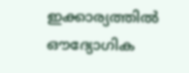ഇക്കാര്യത്തില്‍ ഔദ്യോഗിക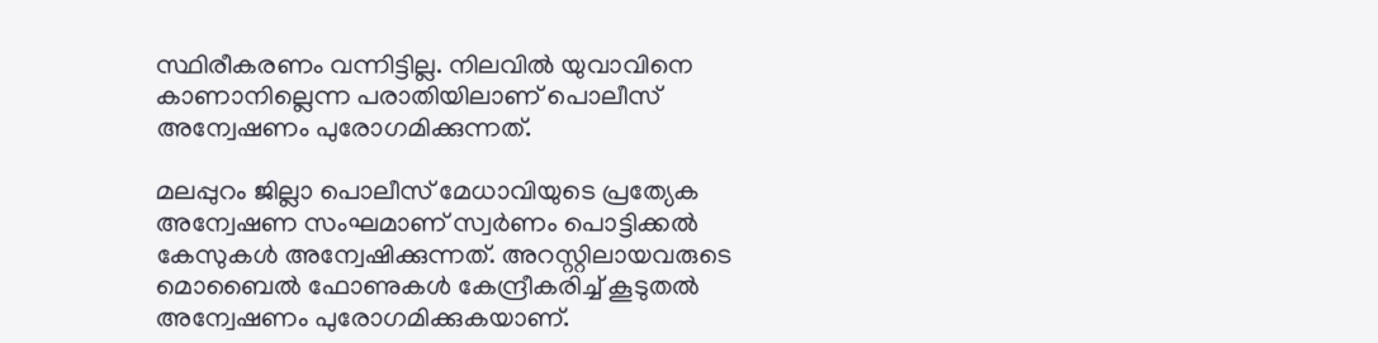സ്ഥിരീകരണം വന്നിട്ടില്ല. നിലവില്‍ യുവാവിനെ കാണാനില്ലെന്ന പരാതിയിലാണ് പൊലീസ് അന്വേഷണം പുരോഗമിക്കുന്നത്.

മലപ്പുറം ജില്ലാ പൊലീസ് മേധാവിയുടെ പ്രത്യേക അന്വേഷണ സംഘമാണ് സ്വർണം പൊട്ടിക്കല്‍ കേസുകള്‍ അന്വേഷിക്കുന്നത്. അറസ്റ്റിലായവരുടെ മൊബൈല്‍ ഫോണുകള്‍ കേന്ദ്രീകരിച്ച്‌ കൂടുതല്‍ അന്വേഷണം പുരോഗമിക്കുകയാണ്.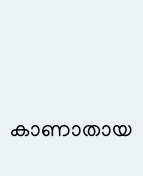കാണാതായ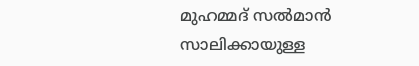മുഹമ്മദ് സല്‍മാൻ സാലിക്കായുള്ള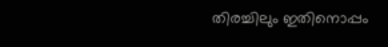തിരച്ചിലും ഇതിനൊപ്പം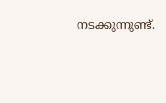നടക്കുന്നുണ്ട്.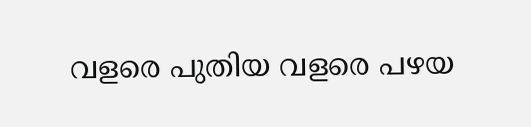വളരെ പുതിയ വളരെ പഴയ